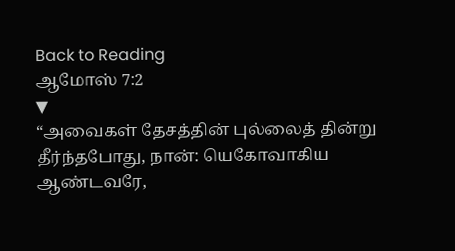Back to Reading
ஆமோஸ் 7:2
▼
“அவைகள் தேசத்தின் புல்லைத் தின்று தீர்ந்தபோது, நான்: யெகோவாகிய ஆண்டவரே,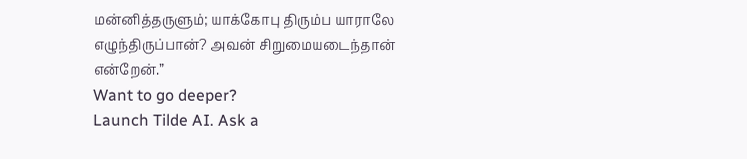மன்னித்தருளும்; யாக்கோபு திரும்ப யாராலே எழுந்திருப்பான்? அவன் சிறுமையடைந்தான் என்றேன்.”
Want to go deeper?
Launch Tilde AI. Ask a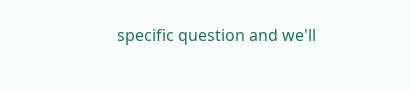specific question and we'll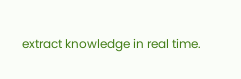extract knowledge in real time.